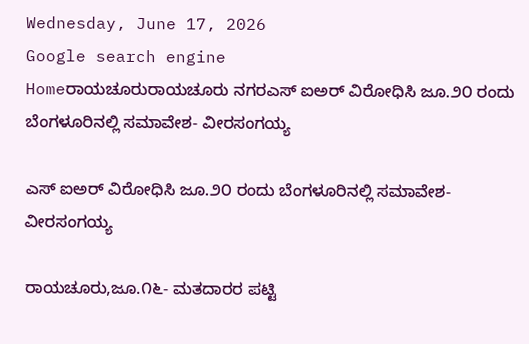Wednesday, June 17, 2026
Google search engine
Homeರಾಯಚೂರುರಾಯಚೂರು ನಗರಎಸ್ ಐಅರ್ ವಿರೋಧಿಸಿ ಜೂ.೨೦ ರಂದು ಬೆಂಗಳೂರಿನಲ್ಲಿ ಸಮಾವೇಶ- ವೀರಸಂಗಯ್ಯ

ಎಸ್ ಐಅರ್ ವಿರೋಧಿಸಿ ಜೂ.೨೦ ರಂದು ಬೆಂಗಳೂರಿನಲ್ಲಿ ಸಮಾವೇಶ- ವೀರಸಂಗಯ್ಯ

ರಾಯಚೂರು,ಜೂ.೧೬- ಮತದಾರರ ಪಟ್ಟಿ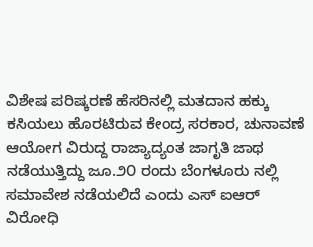ವಿಶೇಷ ಪರಿಷ್ಕರಣೆ ಹೆಸರಿನಲ್ಲಿ ಮತದಾನ ಹಕ್ಕು ಕಸಿಯಲು ಹೊರಟಿರುವ ಕೇಂದ್ರ ಸರಕಾರ, ಚುನಾವಣೆ ಆಯೋಗ ವಿರುದ್ದ ರಾಜ್ಯಾದ್ಯಂತ ಜಾಗೃತಿ ಜಾಥ ನಡೆಯುತ್ತಿದ್ದು ಜೂ.೨೦ ರಂದು ಬೆಂಗಳೂರು ನಲ್ಲಿ ಸಮಾವೇಶ ನಡೆಯಲಿದೆ ಎಂದು ಎಸ್ ಐಆರ್ ವಿರೋಧಿ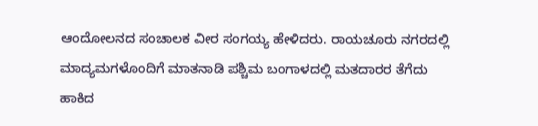ಆಂದೋಲನದ ಸಂಚಾಲಕ ವೀರ ಸಂಗಯ್ಯ ಹೇಳಿದರು. ರಾಯಚೂರು ನಗರದಲ್ಲಿ ಮಾದ್ಯಮಗಳೊಂದಿಗೆ ಮಾತನಾಡಿ ಪಶ್ಚಿಮ ಬಂಗಾಳದಲ್ಲಿ ಮತದಾರರ ತೆಗೆದು ಹಾಕಿದ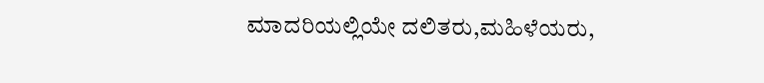ಮಾದರಿಯಲ್ಲಿಯೇ ದಲಿತರು,ಮಹಿಳೆಯರು,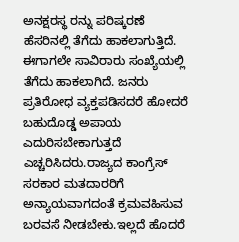ಅನಕ್ಷರಸ್ಥ ರನ್ನು ಪರಿಷ್ಕರಣೆ ಹೆಸರಿನಲ್ಲಿ ತೆಗೆದು ಹಾಕಲಾಗುತ್ತಿದೆ. ಈಗಾಗಲೇ ಸಾವಿರಾರು ಸಂಖ್ಯೆಯಲ್ಲಿ ತೆಗೆದು ಹಾಕಲಾಗಿದೆ. ಜನರು ಪ್ರತಿರೋಧ ವ್ಯಕ್ತಪಡಿಸದರೆ ಹೋದರೆ ಬಹುದೊಡ್ಡ ಅಪಾಯ ಎದುರಿಸಬೇಕಾಗುತ್ತದೆ ಎಚ್ಚರಿಸಿದರು.ರಾಜ್ಯದ ಕಾಂಗ್ರೆಸ್ ಸರಕಾರ ಮತದಾರರಿಗೆ ಅನ್ಯಾಯವಾಗದಂತೆ ಕ್ರಮವಹಿಸುವ ಬರವಸೆ ನೀಡಬೇಕು.ಇಲ್ಲದೆ ಹೊದರೆ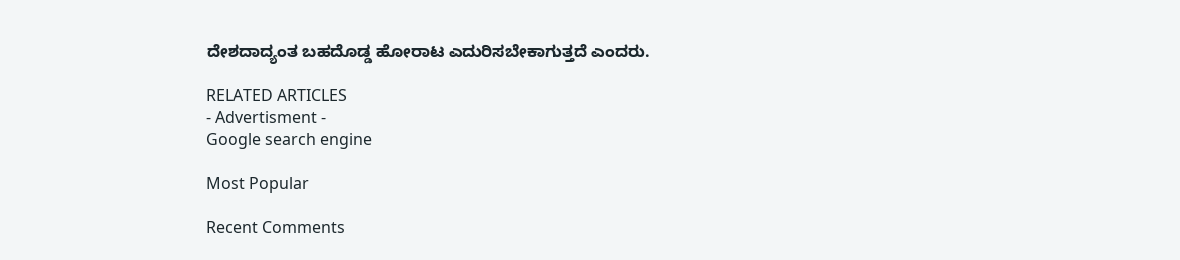ದೇಶದಾದ್ಯಂತ ಬಹದೊಡ್ಡ ಹೋರಾಟ ಎದುರಿಸಬೇಕಾಗುತ್ತದೆ ಎಂದರು.

RELATED ARTICLES
- Advertisment -
Google search engine

Most Popular

Recent Comments